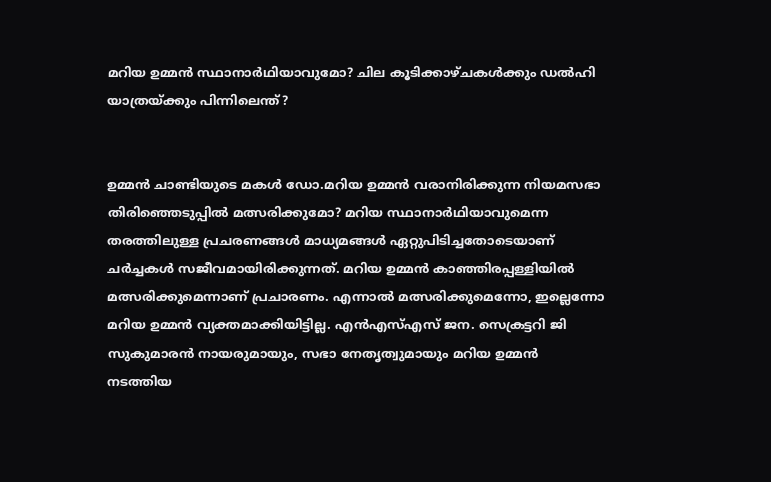മറിയ ഉമ്മന്‍ സ്ഥാനാര്‍ഥിയാവുമോ? ചില കൂടിക്കാഴ്ചകള്‍ക്കും ഡല്‍ഹി യാത്രയ്ക്കും പിന്നിലെന്ത്?


ഉമ്മന്‍ ചാണ്ടിയുടെ മകള്‍ ഡോ.മറിയ ഉമ്മന്‍ വരാനിരിക്കുന്ന നിയമസഭാ തിരിഞ്ഞെടുപ്പില്‍ മത്സരിക്കുമോ? മറിയ സ്ഥാനാര്‍ഥിയാവുമെന്ന തരത്തിലുള്ള പ്രചരണങ്ങള്‍ മാധ്യമങ്ങള്‍ ഏറ്റുപിടിച്ചതോടെയാണ് ചര്‍ച്ചകള്‍ സജീവമായിരിക്കുന്നത്. മറിയ ഉമ്മന്‍ കാഞ്ഞിരപ്പള്ളിയില്‍ മത്സരിക്കുമെന്നാണ് പ്രചാരണം. എന്നാല്‍ മത്സരിക്കുമെന്നോ, ഇല്ലെന്നോ മറിയ ഉമ്മന്‍ വ്യക്തമാക്കിയിട്ടില്ല. എന്‍എസ്എസ് ജന. സെക്രട്ടറി ജി സുകുമാരന്‍ നായരുമായും, സഭാ നേതൃത്വുമായും മറിയ ഉമ്മന്‍ നടത്തിയ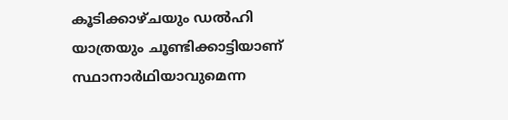കൂടിക്കാഴ്ചയും ഡല്‍ഹി യാത്രയും ചൂണ്ടിക്കാട്ടിയാണ് സ്ഥാനാര്‍ഥിയാവുമെന്ന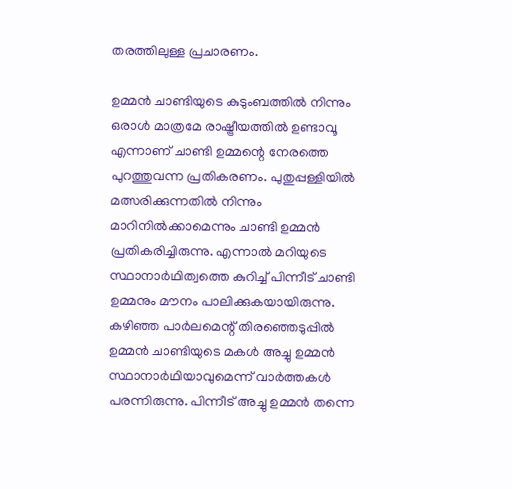തരത്തിലുള്ള പ്രചാരണം.

ഉമ്മന്‍ ചാണ്ടിയുടെ കുടുംബത്തില്‍ നിന്നും ഒരാള്‍ മാത്രമേ രാഷ്ട്രീയത്തില്‍ ഉണ്ടാവൂ എന്നാണ് ചാണ്ടി ഉമ്മന്റെ നേരത്തെ പുറത്തുവന്ന പ്രതികരണം. പുതുപ്പള്ളിയില്‍ മത്സരിക്കുന്നതില്‍ നിന്നും മാറിനില്‍ക്കാമെന്നും ചാണ്ടി ഉമ്മന്‍ പ്രതികരിച്ചിരുന്നു. എന്നാല്‍ മറിയുടെ സ്ഥാനാര്‍ഥിത്വത്തെ കുറിച്ച് പിന്നീട് ചാണ്ടി ഉമ്മനും മൗനം പാലിക്കുകയായിരുന്നു. കഴിഞ്ഞ പാര്‍ലമെന്റ് തിരഞ്ഞെടുപ്പില്‍ ഉമ്മന്‍ ചാണ്ടിയുടെ മകള്‍ അച്ചു ഉമ്മന്‍ സ്ഥാനാര്‍ഥിയാവുമെന്ന് വാര്‍ത്തകള്‍ പരന്നിരുന്നു. പിന്നീട് അച്ചു ഉമ്മന്‍ തന്നെ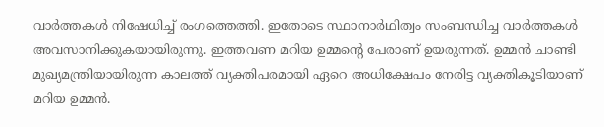വാര്‍ത്തകള്‍ നിഷേധിച്ച് രംഗത്തെത്തി. ഇതോടെ സ്ഥാനാര്‍ഥിത്വം സംബന്ധിച്ച വാര്‍ത്തകള്‍ അവസാനിക്കുകയായിരുന്നു. ഇത്തവണ മറിയ ഉമ്മന്റെ പേരാണ് ഉയരുന്നത്. ഉമ്മന്‍ ചാണ്ടി മുഖ്യമന്ത്രിയായിരുന്ന കാലത്ത് വ്യക്തിപരമായി ഏറെ അധിക്ഷേപം നേരിട്ട വ്യക്തികൂടിയാണ് മറിയ ഉമ്മന്‍.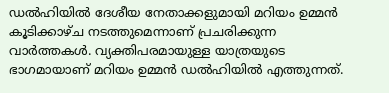ഡല്‍ഹിയില്‍ ദേശീയ നേതാക്കളുമായി മറിയം ഉമ്മന്‍ കൂടിക്കാഴ്ച നടത്തുമെന്നാണ് പ്രചരിക്കുന്ന വാര്‍ത്തകള്‍. വ്യക്തിപരമായുള്ള യാത്രയുടെ ഭാഗമായാണ് മറിയം ഉമ്മന്‍ ഡല്‍ഹിയില്‍ എത്തുന്നത്.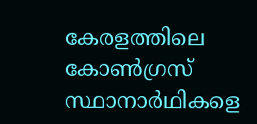കേരളത്തിലെ കോണ്‍ഗ്രസ് സ്ഥാനാര്‍ഥികളെ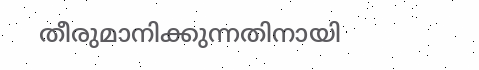തീരുമാനിക്കുന്നതിനായി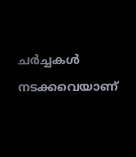ചര്‍ച്ചകള്‍ നടക്കവെയാണ്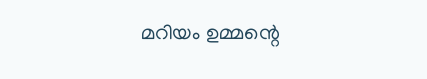മറിയം ഉമ്മന്റെ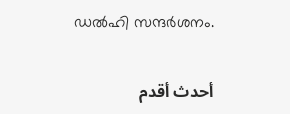ഡല്‍ഹി സന്ദര്‍ശനം.

أحدث أقدم